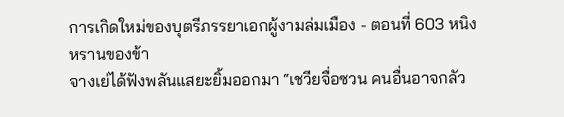การเกิดใหม่ของบุตรีภรรยาเอกผู้งามล่มเมือง - ตอนที่ 603 หนิงหรานของข้า
จางเย่ได้ฟังพลันแสยะยิ้มออกมา “เชวียจื่อซวน คนอื่นอาจกลัว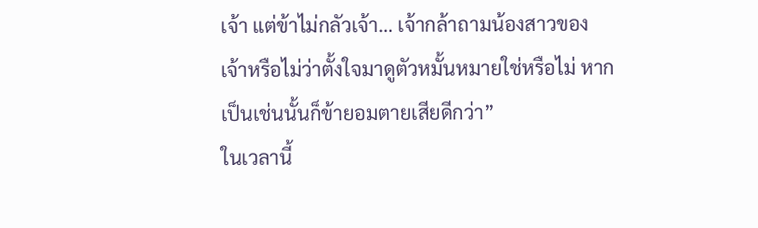เจ้า แต่ข้าไม่กลัวเจ้า… เจ้ากล้าถามน้องสาวของ
เจ้าหรือไม่ว่าตั้งใจมาดูตัวหมั้นหมายใช่หรือไม่ หากเป็นเช่นนั้นก็ข้ายอมตายเสียดีกว่า”
ในเวลานี้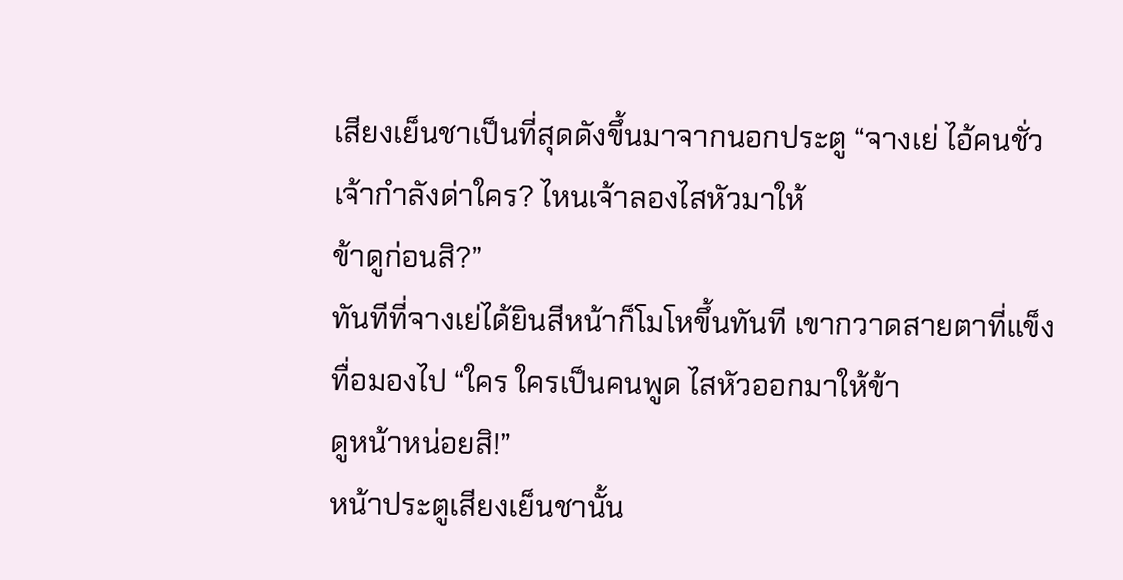เสียงเย็นชาเป็นที่สุดดังขึ้นมาจากนอกประตู “จางเย่ ไอ้คนชั่ว เจ้ากำลังด่าใคร? ไหนเจ้าลองไสหัวมาให้
ข้าดูก่อนสิ?”
ทันทีที่จางเย่ได้ยินสีหน้าก็โมโหขึ้นทันที เขากวาดสายตาที่แข็งทื่อมองไป “ใคร ใครเป็นคนพูด ไสหัวออกมาให้ข้า
ดูหน้าหน่อยสิ!”
หน้าประตูเสียงเย็นชานั้น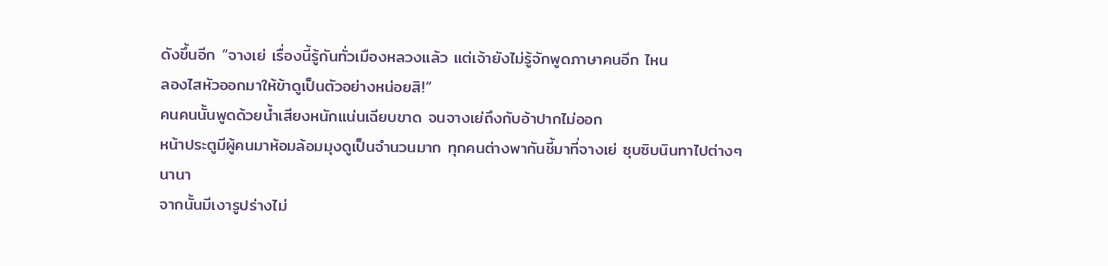ดังขึ้นอีก “จางเย่ เรื่องนี้รู้กันทั่วเมืองหลวงแล้ว แต่เจ้ายังไม่รู้จักพูดภาษาคนอีก ไหน
ลองไสหัวออกมาให้ข้าดูเป็นตัวอย่างหน่อยสิ!”
คนคนนั้นพูดด้วยนํ้าเสียงหนักแน่นเฉียบขาด จนจางเย่ถึงกับอ้าปากไม่ออก
หน้าประตูมีผู้คนมาห้อมล้อมมุงดูเป็นจำนวนมาก ทุกคนต่างพากันชี้มาที่จางเย่ ซุบซิบนินทาไปต่างๆ นานา
จากนั้นมีเงารูปร่างไม่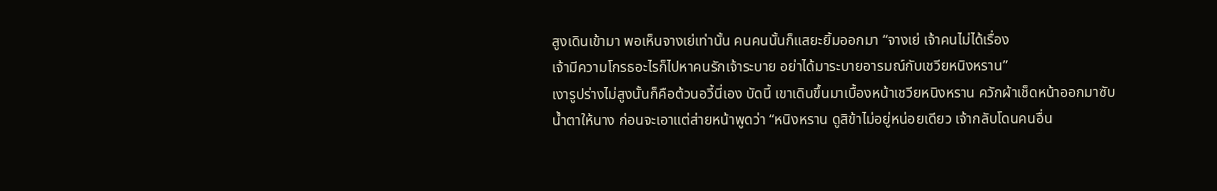สูงเดินเข้ามา พอเห็นจางเย่เท่านั้น คนคนนั้นก็แสยะยิ้มออกมา “จางเย่ เจ้าคนไม่ได้เรื่อง
เจ้ามีความโกรธอะไรก็ไปหาคนรักเจ้าระบาย อย่าได้มาระบายอารมณ์กับเชวียหนิงหราน”
เงารูปร่างไม่สูงนั้นก็คือต้วนอวี้นี่เอง บัดนี้ เขาเดินขึ้นมาเบื้องหน้าเชวียหนิงหราน ควักผ้าเช็ดหน้าออกมาซับ
นํ้าตาให้นาง ก่อนจะเอาแต่ส่ายหน้าพูดว่า “หนิงหราน ดูสิข้าไม่อยู่หน่อยเดียว เจ้ากลับโดนคนอื่น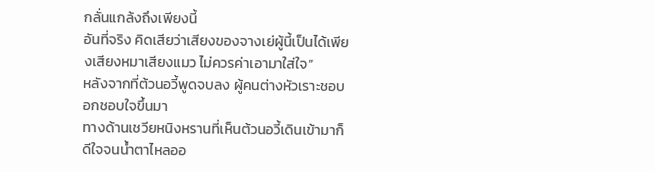กลั่นแกล้งถึงเพียงนี้
อันที่จริง คิดเสียว่าเสียงของจางเย่ผู้นี้เป็นได้เพียงเสียงหมาเสียงแมว ไม่ควรค่าเอามาใส่ใจ”
หลังจากที่ต้วนอวี้พูดจบลง ผู้คนต่างหัวเราะชอบอกชอบใจขึ้นมา
ทางด้านเชวียหนิงหรานที่เห็นต้วนอวี้เดินเข้ามาก็ดีใจจนนํ้าตาไหลออ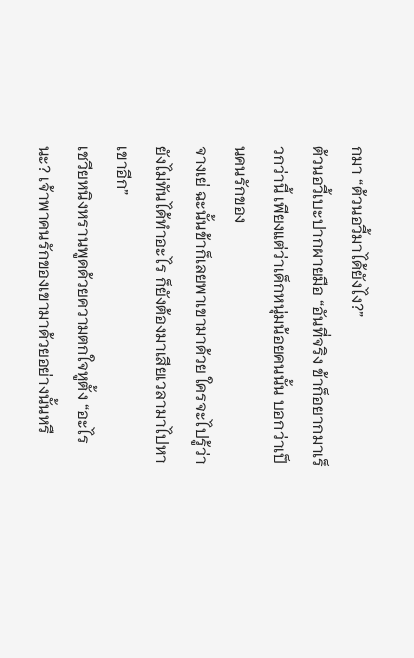กมา “ต้วนอวี้มาได้ยังไง?”
ต้วนอวี้เบะปากผายมือ “อันที่จริง ข้าก็อยากมาเร็วกว่านี้ เพียงแต่ว่าเด็กหนุ่มน้อยคนนั้น บอกว่าเป็นคนรักของ
จางเย่ ฉะนั้นข้าก็เลยพาเขามาด้วย ใครจะไปรู้ว่ายังไม่ทันได้ทำอะไร ก็ยังต้องมาเสียเวลามาไปหาเขาอีก”
เชวียหนิงหรานพูดด้วยความตกใจหูตั้ง “อะไรนะ? เจ้าพาคนรักของเขามาด้วยอย่างนั้นหรื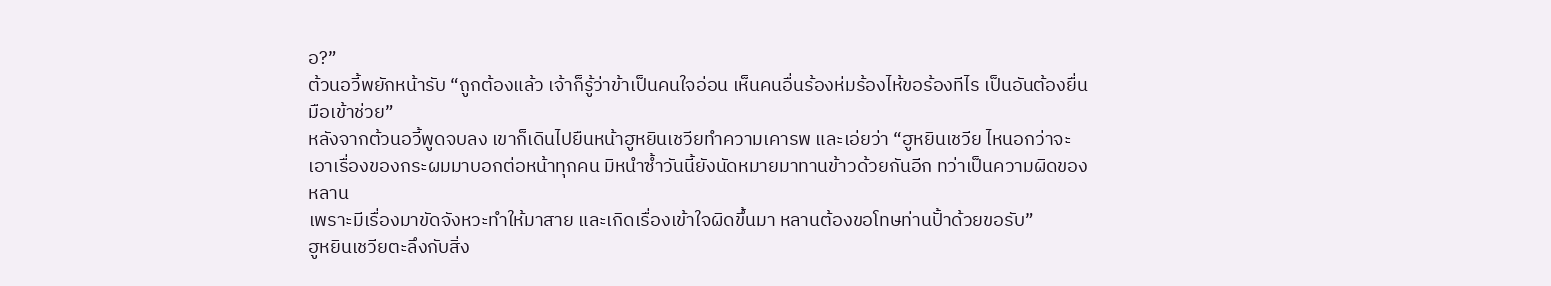อ?”
ต้วนอวี้พยักหน้ารับ “ถูกต้องแล้ว เจ้าก็รู้ว่าข้าเป็นคนใจอ่อน เห็นคนอื่นร้องห่มร้องไห้ขอร้องทีไร เป็นอันต้องยื่น
มือเข้าช่วย”
หลังจากต้วนอวี้พูดจบลง เขาก็เดินไปยืนหน้าฮูหยินเชวียทำความเคารพ และเอ่ยว่า “ฮูหยินเชวีย ไหนอกว่าจะ
เอาเรื่องของกระผมมาบอกต่อหน้าทุกคน มิหนำซํ้าวันนี้ยังนัดหมายมาทานข้าวด้วยกันอีก ทว่าเป็นความผิดของหลาน
เพราะมีเรื่องมาขัดจังหวะทำให้มาสาย และเกิดเรื่องเข้าใจผิดขึ้นมา หลานต้องขอโทษท่านปั้าด้วยขอรับ”
ฮูหยินเชวียตะลึงกับสิ่ง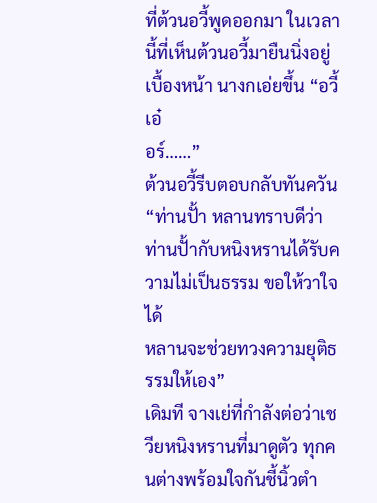ที่ต้วนอวี้พูดออกมา ในเวลานี้ที่เห็นต้วนอวี้มายืนนิ่งอยู่เบื้องหน้า นางกเอ่ยขึ้น “อวี้เอ๋
อร์……”
ต้วนอวี้รีบตอบกลับทันควัน “ท่านปั้า หลานทราบดีว่าท่านปั้ากับหนิงหรานได้รับความไม่เป็นธรรม ขอให้วาใจได้
หลานจะช่วยทวงความยุติธรรมให้เอง”
เดิมที จางเย่ที่กำลังต่อว่าเชวียหนิงหรานที่มาดูตัว ทุกคนต่างพร้อมใจกันชี้นิ้วตำ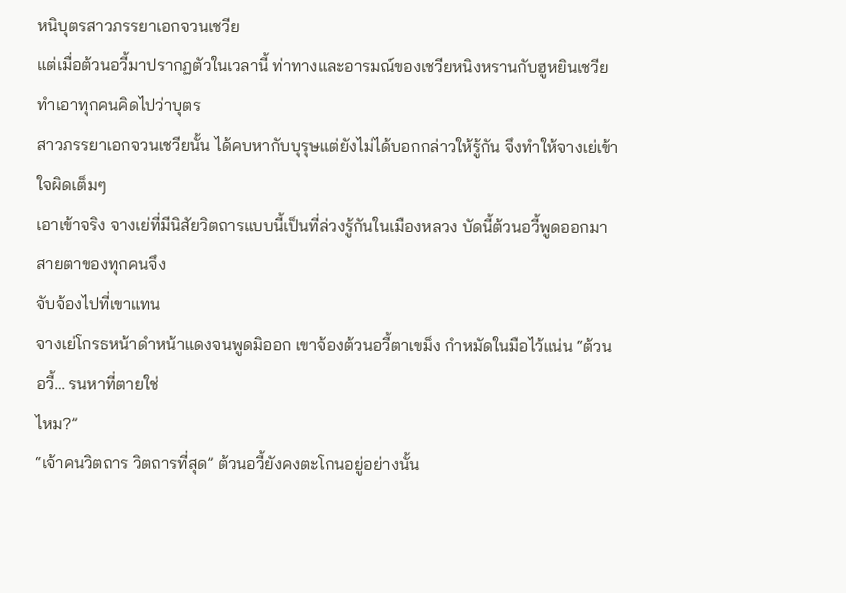หนิบุตรสาวภรรยาเอกจวนเชวีย
แต่เมื่อต้วนอวี้มาปรากฏตัวในเวลานี้ ท่าทางและอารมณ์ของเชวียหนิงหรานกับฮูหยินเชวีย ทำเอาทุกคนคิดไปว่าบุตร
สาวภรรยาเอกจวนเชวียนั้น ได้คบหากับบุรุษแต่ยังไม่ได้บอกกล่าวให้รู้กัน จึงทำให้จางเย่เข้าใจผิดเต็มๆ
เอาเข้าจริง จางเย่ที่มีนิสัยวิตถารแบบนี้เป็นที่ล่วงรู้กันในเมืองหลวง บัดนี้ต้วนอวี้พูดออกมา สายตาของทุกคนจึง
จับจ้องไปที่เขาแทน
จางเย่โกรธหน้าดำหน้าแดงจนพูดมิออก เขาจ้องต้วนอวี้ตาเขม็ง กำหมัดในมือไว้แน่น “ต้วนอวี้… รนหาที่ตายใช่
ไหม?”
“เจ้าคนวิตถาร วิตถารที่สุด” ต้วนอวี้ยังคงตะโกนอยู่อย่างนั้น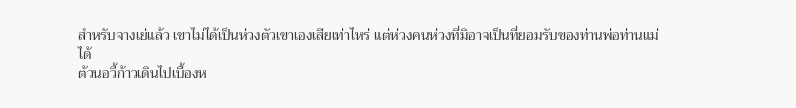สำหรับจางเย่แล้ว เขาไม่ได้เป็นห่วงตัวเขาเองเสียเท่าไหร่ แต่ห่วงคนห่วงที่มิอาจเป็นที่ยอมรับของท่านพ่อท่านแม่
ได้
ต้วนอวี้ก้าวเดินไปเบื้องห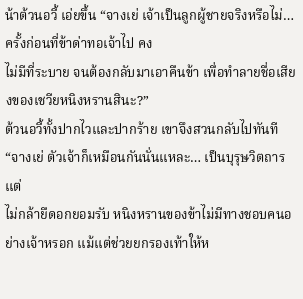น้าต้วนอวี้ เอ่ยขึ้น “จางเย่ เจ้าเป็นลูกผู้ชายจริงหรือไม่… ครั้งก่อนที่ข้าด่าทอเจ้าไป คง
ไม่มีที่ระบาย จนต้องกลับมาเอาคืนข้า เพื่อทำลายชื่อเสียงของเชวียหนิงหรานสินะ?”
ต้วนอวี้ทั้งปากไวและปากร้าย เขาจึงสวนกลับไปทันที “จางเย่ ตัวเจ้าก็เหมือนกันนั่นแหละ… เป็นบุรุษวิตถารแต่
ไม่กล้ายืดอกยอมรับ หนิงหรานของข้าไม่มีทางชอบคนอย่างเจ้าหรอก แม้แต่ช่วยยกรองเท้าให้ห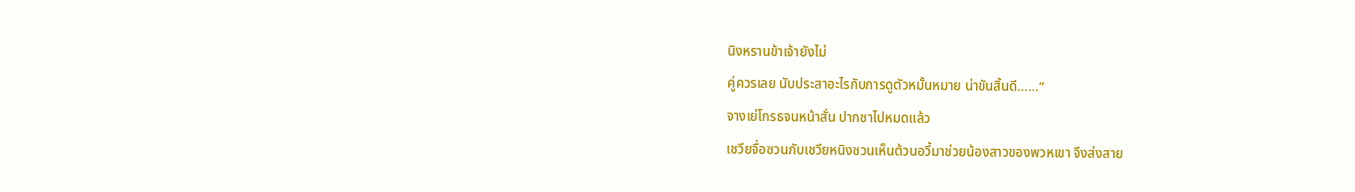นิงหรานข้าเจ้ายังไม่
คู่ควรเลย นับประสาอะไรกับการดูตัวหมั้นหมาย น่าขันสิ้นดี……”
จางเย่โกรธจนหน้าสั่น ปากชาไปหมดแล้ว
เชวียจื่อซวนกับเชวียหนิงซวนเห็นต้วนอวี้มาช่วยน้องสาวของพวหเขา จึงส่งสาย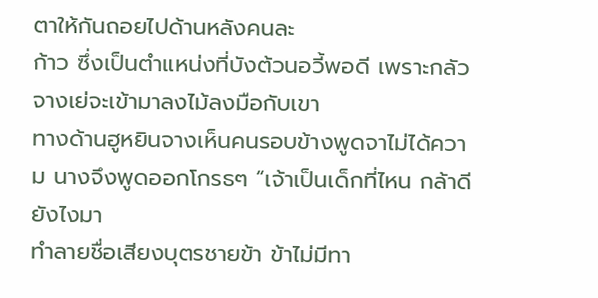ตาให้กันถอยไปด้านหลังคนละ
ก้าว ซึ่งเป็นตำแหน่งที่บังต้วนอวี้พอดี เพราะกลัวจางเย่จะเข้ามาลงไม้ลงมือกับเขา
ทางด้านฮูหยินจางเห็นคนรอบข้างพูดจาไม่ได้ความ นางจึงพูดออกโกรธๆ “เจ้าเป็นเด็กที่ไหน กล้าดียังไงมา
ทำลายชื่อเสียงบุตรชายข้า ข้าไม่มีทา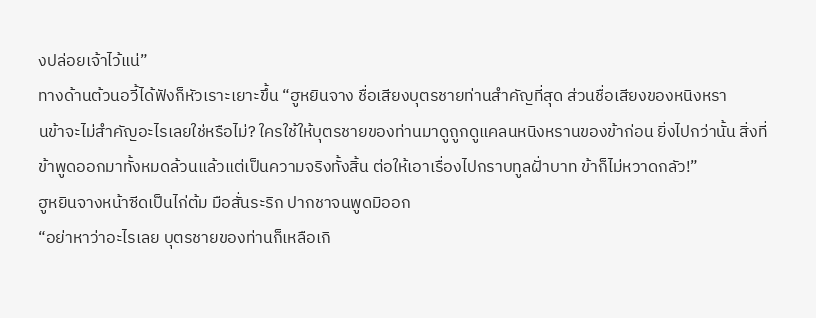งปล่อยเจ้าไว้แน่”
ทางด้านต้วนอวี้ได้ฟังก็หัวเราะเยาะขึ้น “ฮูหยินจาง ชื่อเสียงบุตรชายท่านสำคัญที่สุด ส่วนชื่อเสียงของหนิงหรา
นข้าจะไม่สำคัญอะไรเลยใช่หรือไม่? ใครใช้ให้บุตรชายของท่านมาดูถูกดูแคลนหนิงหรานของข้าก่อน ยิ่งไปกว่านั้น สิ่งที่
ข้าพูดออกมาทั้งหมดล้วนแล้วแต่เป็นความจริงทั้งสิ้น ต่อให้เอาเรื่องไปกราบทูลฝั่าบาท ข้าก็ไม่หวาดกลัว!”
ฮูหยินจางหน้าซีดเป็นไก่ต้ม มือสั่นระริก ปากชาจนพูดมิออก
“อย่าหาว่าอะไรเลย บุตรชายของท่านก็เหลือเกิ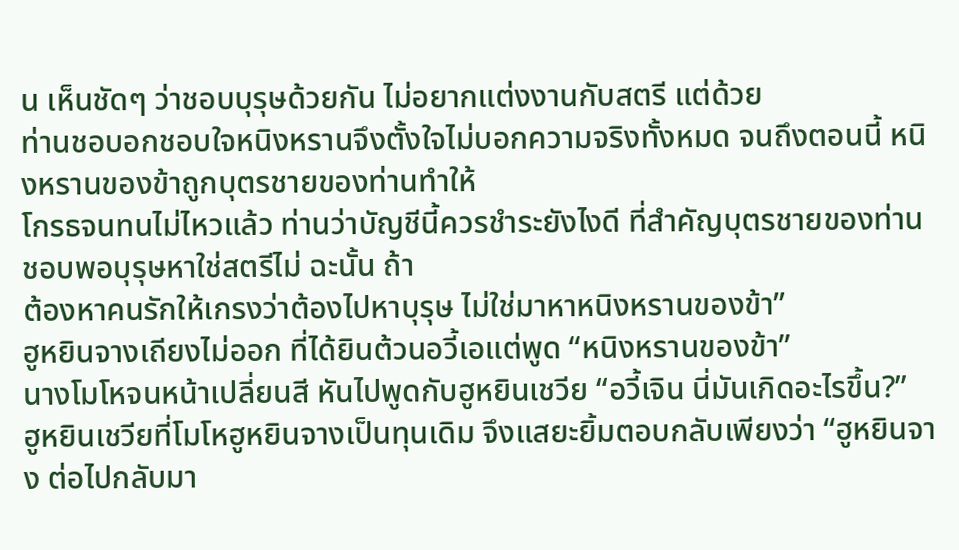น เห็นชัดๆ ว่าชอบบุรุษด้วยกัน ไม่อยากแต่งงานกับสตรี แต่ด้วย
ท่านชอบอกชอบใจหนิงหรานจึงตั้งใจไม่บอกความจริงทั้งหมด จนถึงตอนนี้ หนิงหรานของข้าถูกบุตรชายของท่านทำให้
โกรธจนทนไม่ไหวแล้ว ท่านว่าบัญชีนี้ควรชำระยังไงดี ที่สำคัญบุตรชายของท่านชอบพอบุรุษหาใช่สตรีไม่ ฉะนั้น ถ้า
ต้องหาคนรักให้เกรงว่าต้องไปหาบุรุษ ไม่ใช่มาหาหนิงหรานของข้า”
ฮูหยินจางเถียงไม่ออก ที่ได้ยินต้วนอวี้เอแต่พูด “หนิงหรานของข้า”
นางโมโหจนหน้าเปลี่ยนสี หันไปพูดกับฮูหยินเชวีย “อวี้เจิน นี่มันเกิดอะไรขึ้น?”
ฮูหยินเชวียที่โมโหฮูหยินจางเป็นทุนเดิม จึงแสยะยิ้มตอบกลับเพียงว่า “ฮูหยินจาง ต่อไปกลับมา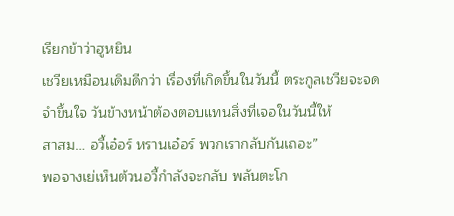เรียกข้าว่าฮูหยิน
เชวียเหมือนเดิมดีกว่า เรื่องที่เกิดขึ้นในวันนี้ ตระกูลเชวียจะจดจำขึ้นใจ วันข้างหน้าต้องตอบแทนสิ่งที่เจอในวันนี้ให้
สาสม… อวี้เอ๋อร์ หรานเอ๋อร์ พวกเรากลับกันเถอะ”
พอจางเย่เห็นต้วนอวี้กำลังจะกลับ พลันตะโก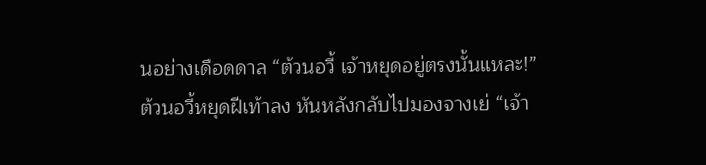นอย่างเดือดดาล “ต้วนอวี้ เจ้าหยุดอยู่ตรงนั้นแหละ!”
ต้วนอวี้หยุดฝีเท้าลง หันหลังกลับไปมองจางเย่ “เจ้า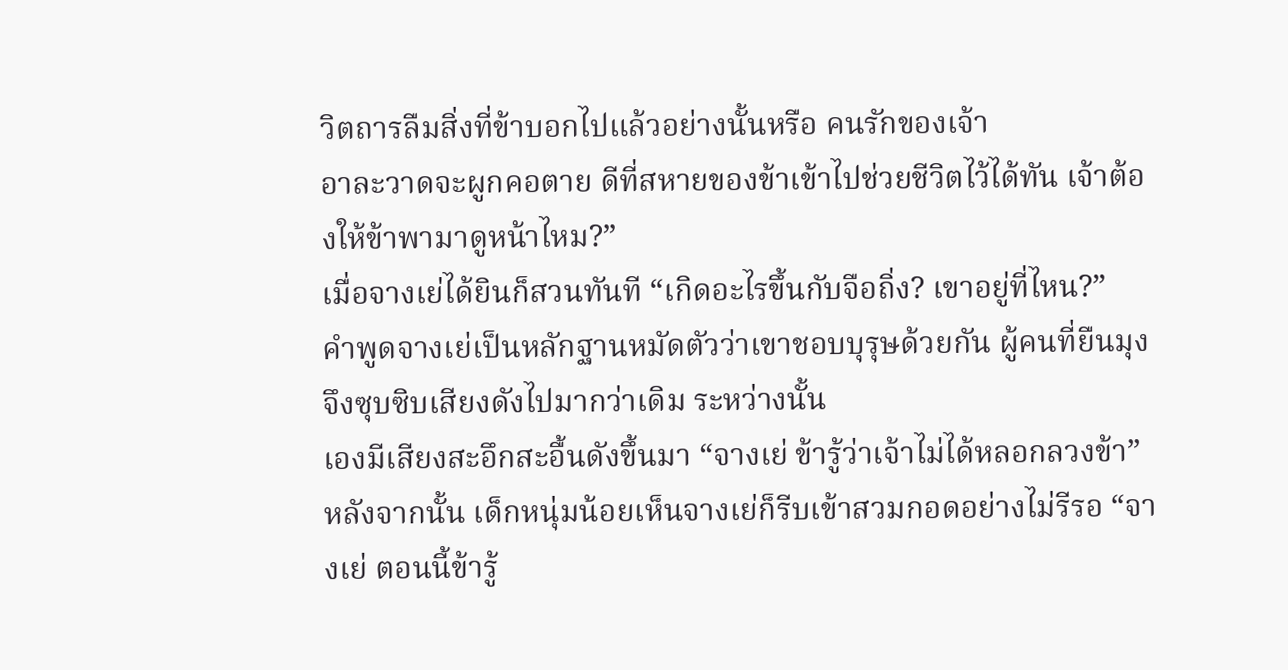วิตถารลืมสิ่งที่ข้าบอกไปแล้วอย่างนั้นหรือ คนรักของเจ้า
อาละวาดจะผูกคอตาย ดีที่สหายของข้าเข้าไปช่วยชีวิตไว้ได้ทัน เจ้าต้องให้ข้าพามาดูหน้าไหม?”
เมื่อจางเย่ได้ยินก็สวนทันที “เกิดอะไรขึ้นกับจือถิ่ง? เขาอยู่ที่ไหน?”
คำพูดจางเย่เป็นหลักฐานหมัดตัวว่าเขาชอบบุรุษด้วยกัน ผู้คนที่ยืนมุงจึงซุบซิบเสียงดังไปมากว่าเดิม ระหว่างนั้น
เองมีเสียงสะอึกสะอื้นดังขึ้นมา “จางเย่ ข้ารู้ว่าเจ้าไม่ได้หลอกลวงข้า”
หลังจากนั้น เด็กหนุ่มน้อยเห็นจางเย่ก็รีบเข้าสวมกอดอย่างไม่รีรอ “จางเย่ ตอนนี้ข้ารู้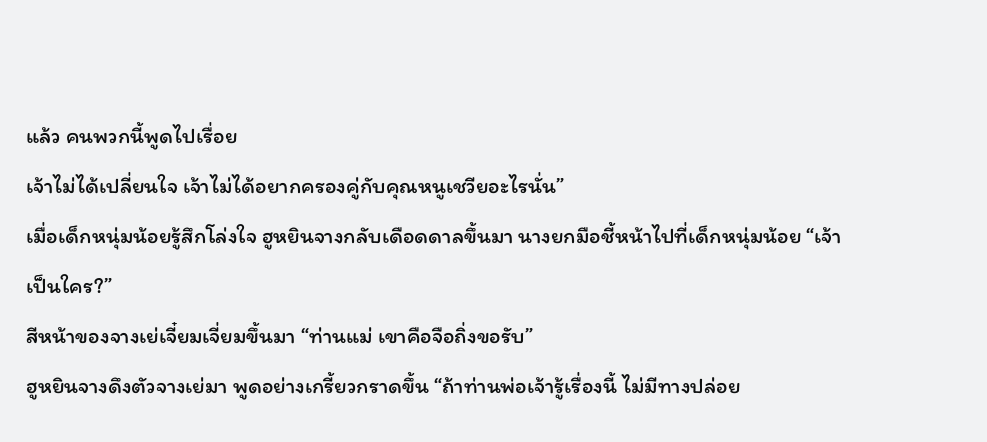แล้ว คนพวกนี้พูดไปเรื่อย
เจ้าไม่ได้เปลี่ยนใจ เจ้าไม่ได้อยากครองคู่กับคุณหนูเชวียอะไรนั่น”
เมื่อเด็กหนุ่มน้อยรู้สึกโล่งใจ ฮูหยินจางกลับเดือดดาลขึ้นมา นางยกมือชี้หน้าไปที่เด็กหนุ่มน้อย “เจ้าเป็นใคร?”
สีหน้าของจางเย่เจี๋ยมเจี่ยมขึ้นมา “ท่านแม่ เขาคือจือถิ่งขอรับ”
ฮูหยินจางดึงตัวจางเย่มา พูดอย่างเกรี้ยวกราดขึ้น “ถ้าท่านพ่อเจ้ารู้เรื่องนี้ ไม่มีทางปล่อย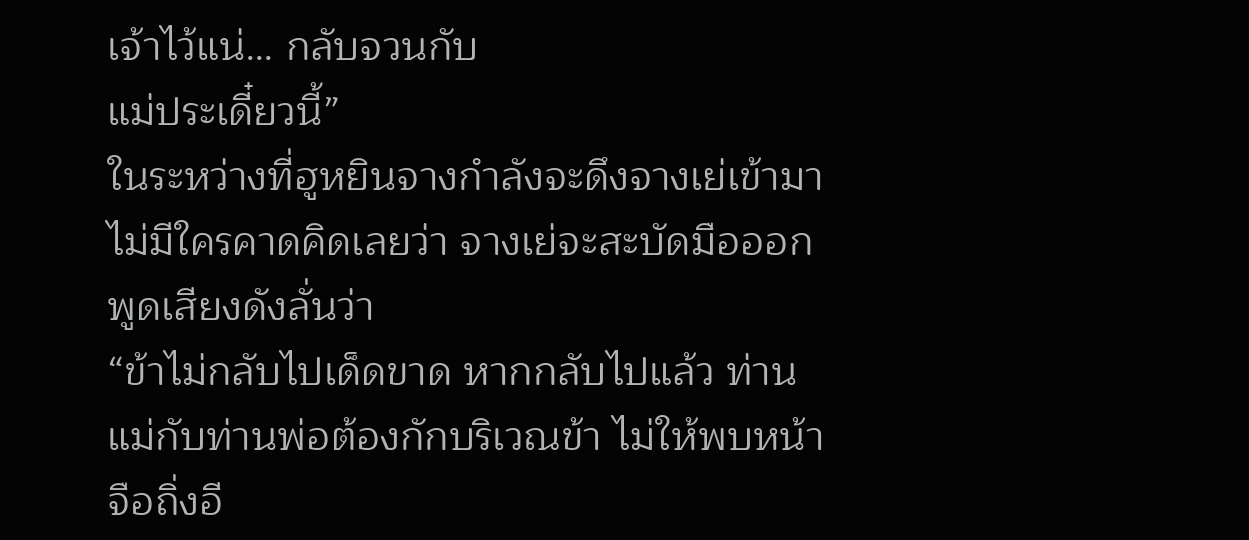เจ้าไว้แน่… กลับจวนกับ
แม่ประเดี๋ยวนี้”
ในระหว่างที่ฮูหยินจางกำลังจะดึงจางเย่เข้ามา ไม่มีใครคาดคิดเลยว่า จางเย่จะสะบัดมือออก พูดเสียงดังลั่นว่า
“ข้าไม่กลับไปเด็ดขาด หากกลับไปแล้ว ท่านแม่กับท่านพ่อต้องกักบริเวณข้า ไม่ให้พบหน้าจือถิ่งอี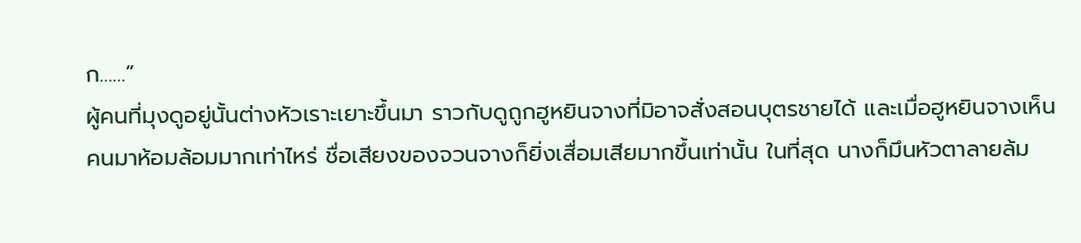ก……”
ผู้คนที่มุงดูอยู่นั้นต่างหัวเราะเยาะขึ้นมา ราวกับดูถูกฮูหยินจางที่มิอาจสั่งสอนบุตรชายได้ และเมื่อฮูหยินจางเห็น
คนมาห้อมล้อมมากเท่าไหร่ ชื่อเสียงของจวนจางก็ยิ่งเสื่อมเสียมากขึ้นเท่านั้น ในที่สุด นางก็มึนหัวตาลายล้ม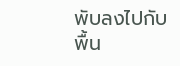พับลงไปกับ
พื้น